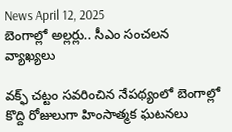News April 12, 2025
బెంగాల్లో అల్లర్లు.. సీఎం సంచలన వ్యాఖ్యలు

వక్ఫ్ చట్టం సవరించిన నేపథ్యంలో బెంగాల్లో కొద్ది రోజులుగా హింసాత్మక ఘటనలు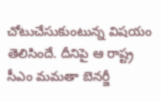చోటుచేసుకుంటున్న విషయం తెలిసిందే. దీనిపై ఆ రాష్ట్ర సీఎం మమతా బెనర్జీ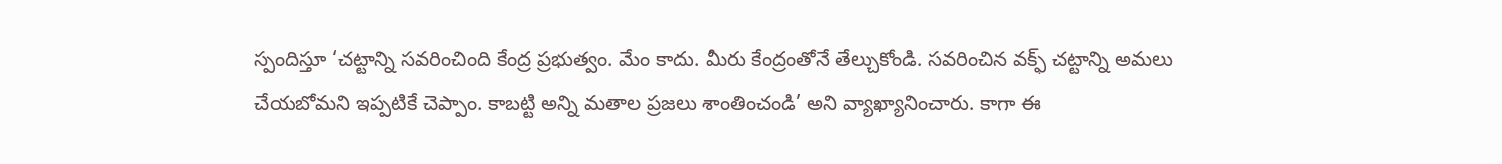స్పందిస్తూ ‘చట్టాన్ని సవరించింది కేంద్ర ప్రభుత్వం. మేం కాదు. మీరు కేంద్రంతోనే తేల్చుకోండి. సవరించిన వక్ఫ్ చట్టాన్ని అమలు చేయబోమని ఇప్పటికే చెప్పాం. కాబట్టి అన్ని మతాల ప్రజలు శాంతించండి’ అని వ్యాఖ్యానించారు. కాగా ఈ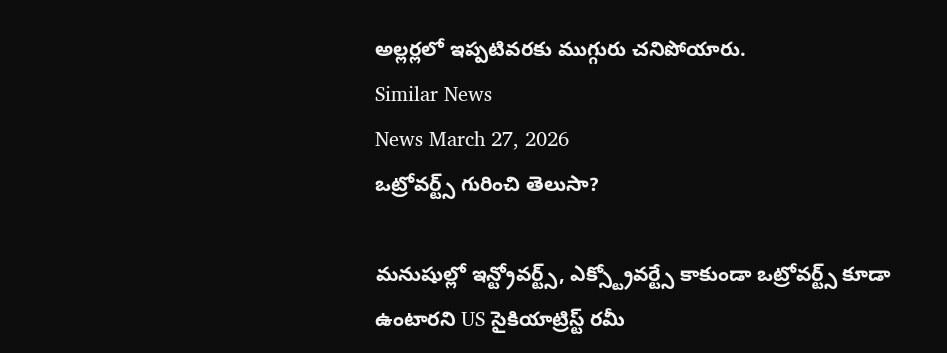అల్లర్లలో ఇప్పటివరకు ముగ్గురు చనిపోయారు.
Similar News
News March 27, 2026
ఒట్రోవర్ట్స్ గురించి తెలుసా?

మనుషుల్లో ఇన్ట్రోవర్ట్స్, ఎక్స్ట్రోవర్ట్సే కాకుండా ఒట్రోవర్ట్స్ కూడా ఉంటారని US సైకియాట్రిస్ట్ రమీ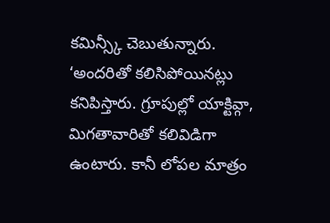కమిన్స్కీ చెబుతున్నారు. ‘అందరితో కలిసిపోయినట్లు కనిపిస్తారు. గ్రూపుల్లో యాక్టివ్గా, మిగతావారితో కలివిడిగా ఉంటారు. కానీ లోపల మాత్రం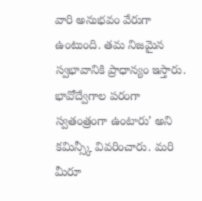వారి అనుభవం వేరుగా ఉంటుంది. తమ నిజమైన స్వభావానికి ప్రాధాన్యం ఇస్తారు. భావోద్వేగాల పరంగా స్వతంత్రంగా ఉంటారు’ అని కమిన్స్కీ వివరించారు. మరి మీరూ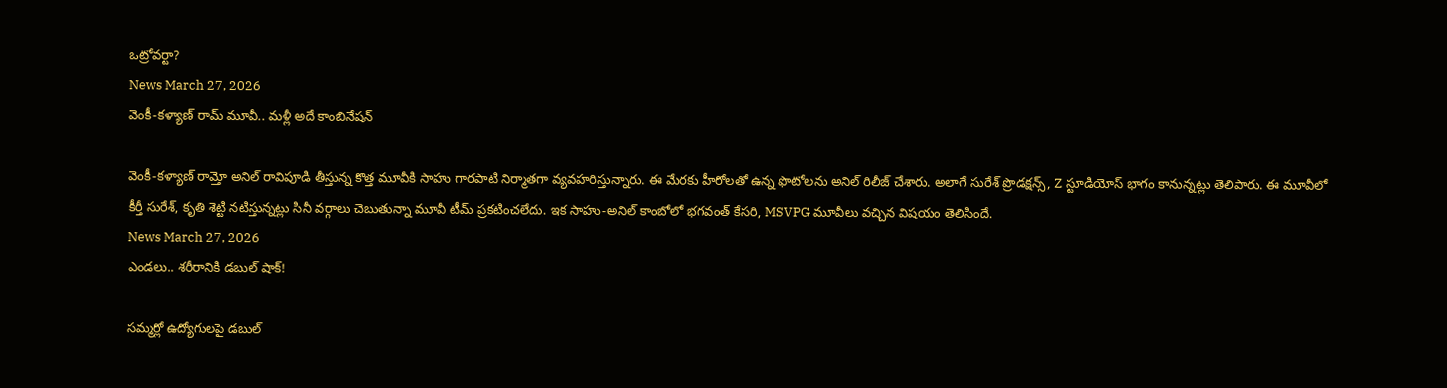ఒట్రోవర్టా?
News March 27, 2026
వెంకీ-కళ్యాణ్ రామ్ మూవీ.. మళ్లీ అదే కాంబినేషన్

వెంకీ-కళ్యాణ్ రామ్తో అనిల్ రావిపూడి తీస్తున్న కొత్త మూవీకి సాహు గారపాటి నిర్మాతగా వ్యవహరిస్తున్నారు. ఈ మేరకు హీరోలతో ఉన్న ఫొటోలను అనిల్ రిలీజ్ చేశారు. అలాగే సురేశ్ ప్రొడక్షన్స్, Z స్టూడియోస్ భాగం కానున్నట్లు తెలిపారు. ఈ మూవీలో కీర్తీ సురేశ్, కృతి శెట్టి నటిస్తున్నట్లు సినీ వర్గాలు చెబుతున్నా మూవీ టీమ్ ప్రకటించలేదు. ఇక సాహు-అనిల్ కాంబోలో భగవంత్ కేసరి, MSVPG మూవీలు వచ్చిన విషయం తెలిసిందే.
News March 27, 2026
ఎండలు.. శరీరానికి డబుల్ షాక్!

సమ్మర్లో ఉద్యోగులపై డబుల్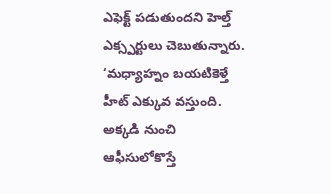ఎఫెక్ట్ పడుతుందని హెల్త్ ఎక్స్పర్టులు చెబుతున్నారు. ‘మధ్యాహ్నం బయటికెళ్తే హీట్ ఎక్కువ వస్తుంది. అక్కడి నుంచి ఆఫీసులోకొస్తే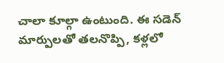చాలా కూల్గా ఉంటుంది. ఈ సడెన్ మార్పులతో తలనొప్పి, కళ్లలో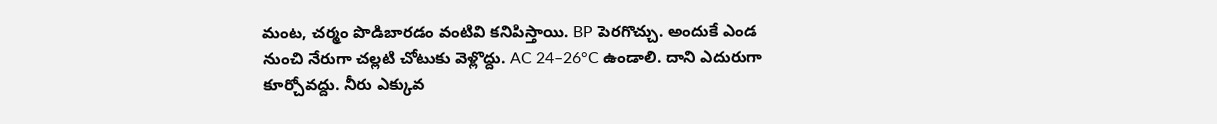మంట, చర్మం పొడిబారడం వంటివి కనిపిస్తాయి. BP పెరగొచ్చు. అందుకే ఎండ నుంచి నేరుగా చల్లటి చోటుకు వెళ్లొద్దు. AC 24–26°C ఉండాలి. దాని ఎదురుగా కూర్చోవద్దు. నీరు ఎక్కువ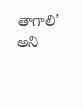తాగాలి’ అని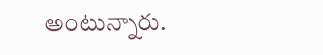అంటున్నారు.